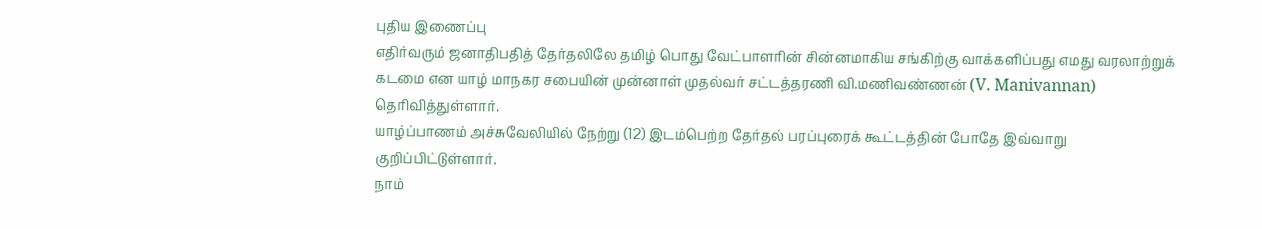புதிய இணைப்பு
எதிர்வரும் ஜனாதிபதித் தேர்தலிலே தமிழ் பொது வேட்பாளரின் சின்னமாகிய சங்கிற்கு வாக்களிப்பது எமது வரலாற்றுக் கடமை என யாழ் மாநகர சபையின் முன்னாள் முதல்வர் சட்டத்தரணி வி.மணிவண்ணன் (V. Manivannan) தெரிவித்துள்ளார்.
யாழ்ப்பாணம் அச்சுவேலியில் நேற்று (12) இடம்பெற்ற தேர்தல் பரப்புரைக் கூட்டத்தின் போதே இவ்வாறு குறிப்பிட்டுள்ளார்.
நாம்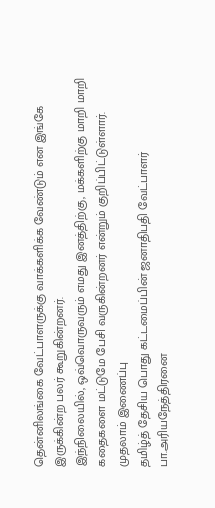தென்னிலங்கை வேட்பாளருக்கு வாக்களிக்க வேண்டும் என இங்கே இருக்கின்ற பலர் கூறுகின்றனர்.
இந்நிலையில், ஒவ்வொருவரும் எமது இனத்திற்கு, மக்களிற்கு மாறி மாறி கதைகளை மட்டுமே பேசி வருகின்றனர் என்றும் குறிப்பிட்டுள்ளார்.
முதலாம் இணைப்பு
தமிழ்த் தேசிய பொது கட்டமைப்பின் ஜனாதிபதி வேட்பாளர் பா.அரியநேத்திரனை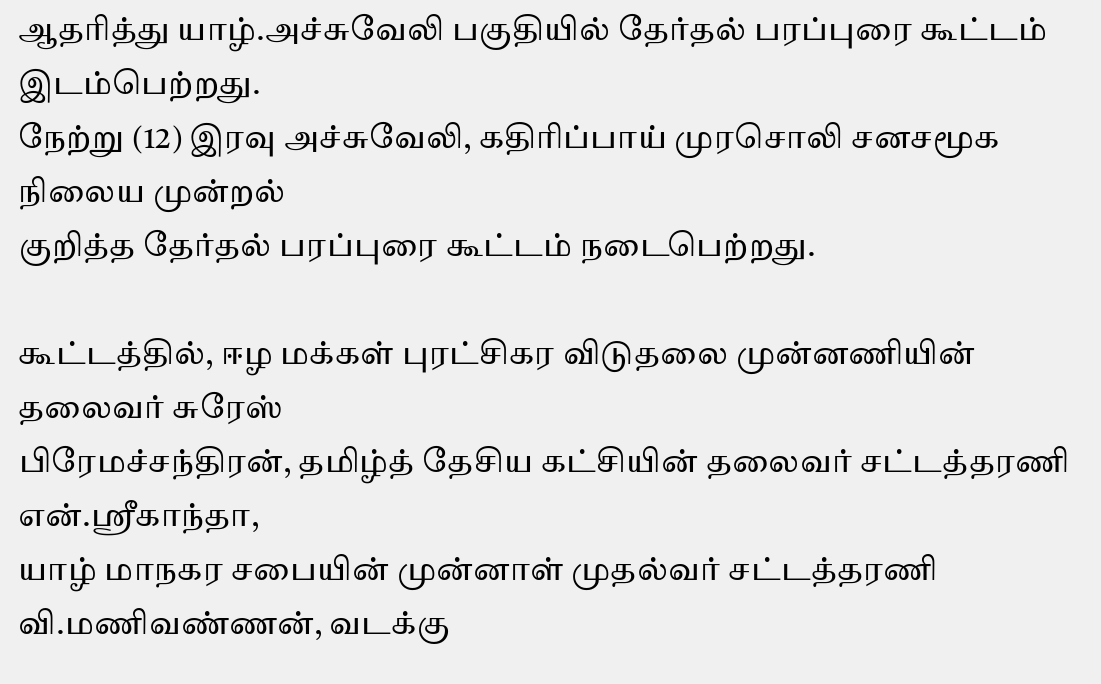ஆதரித்து யாழ்.அச்சுவேலி பகுதியில் தேர்தல் பரப்புரை கூட்டம் இடம்பெற்றது.
நேற்று (12) இரவு அச்சுவேலி, கதிரிப்பாய் முரசொலி சனசமூக நிலைய முன்றல்
குறித்த தேர்தல் பரப்புரை கூட்டம் நடைபெற்றது.

கூட்டத்தில், ஈழ மக்கள் புரட்சிகர விடுதலை முன்னணியின் தலைவர் சுரேஸ்
பிரேமச்சந்திரன், தமிழ்த் தேசிய கட்சியின் தலைவர் சட்டத்தரணி என்.ஸ்ரீகாந்தா,
யாழ் மாநகர சபையின் முன்னாள் முதல்வர் சட்டத்தரணி வி.மணிவண்ணன், வடக்கு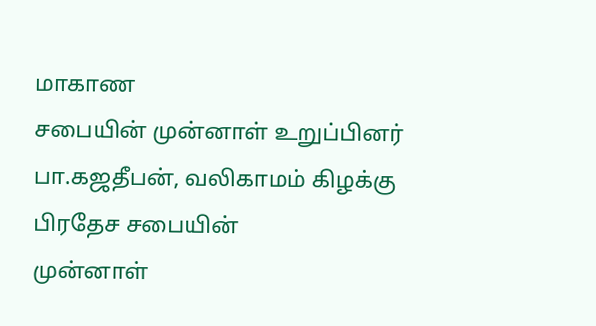மாகாண
சபையின் முன்னாள் உறுப்பினர் பா.கஜதீபன், வலிகாமம் கிழக்கு பிரதேச சபையின்
முன்னாள்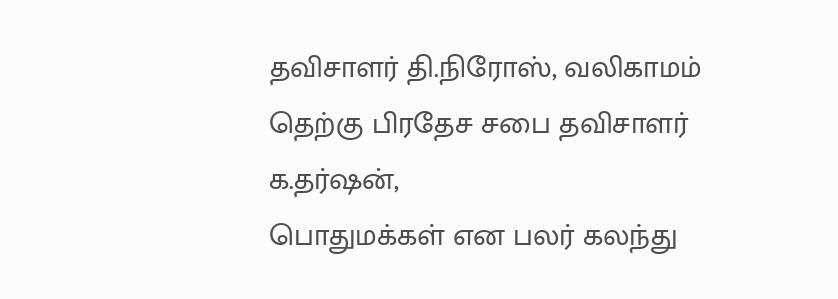தவிசாளர் தி.நிரோஸ், வலிகாமம் தெற்கு பிரதேச சபை தவிசாளர் க.தர்ஷன்,
பொதுமக்கள் என பலர் கலந்து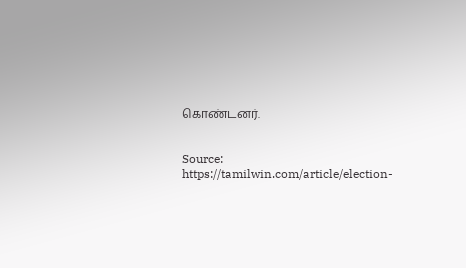கொண்டனர்.


Source: https://tamilwin.com/article/election-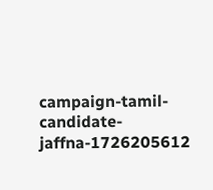campaign-tamil-candidate-jaffna-1726205612